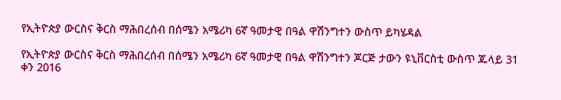የኢትዮጵያ ውርስና ቅርስ ማሕበረሰብ በሰሜን አሜሪካ 6ኛ ዓመታዊ በዓል ዋሽንግተን ውስጥ ይካሄዳል

የኢትዮጵያ ውርስና ቅርስ ማሕበረሰብ በሰሜን አሜሪካ 6ኛ ዓመታዊ በዓል ዋሽንግተን ጆርጅ ታውን ዩኒቨርስቲ ውስጥ ጁላይ 31 ቀን 2016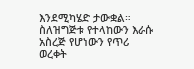እንደሚካሄድ ታውቋል። ስለዝግጅቱ የተላከውን እራሱ አስረጅ የሆነውን የጥሪ ወረቀት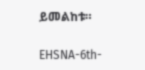ይመልከቱ።

EHSNA-6th-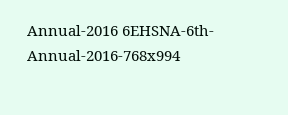Annual-2016 6EHSNA-6th-Annual-2016-768x994